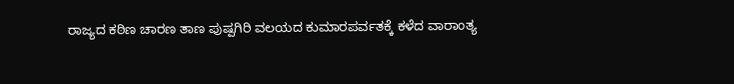ರಾಜ್ಯದ ಕಠಿಣ ಚಾರಣ ತಾಣ ಪುಷ್ಪಗಿರಿ ವಲಯದ ಕುಮಾರಪರ್ವತಕ್ಕೆ ಕಳೆದ ವಾರಾಂತ್ಯ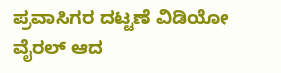ಪ್ರವಾಸಿಗರ ದಟ್ಟಣೆ ವಿಡಿಯೋ ವೈರಲ್‌ ಆದ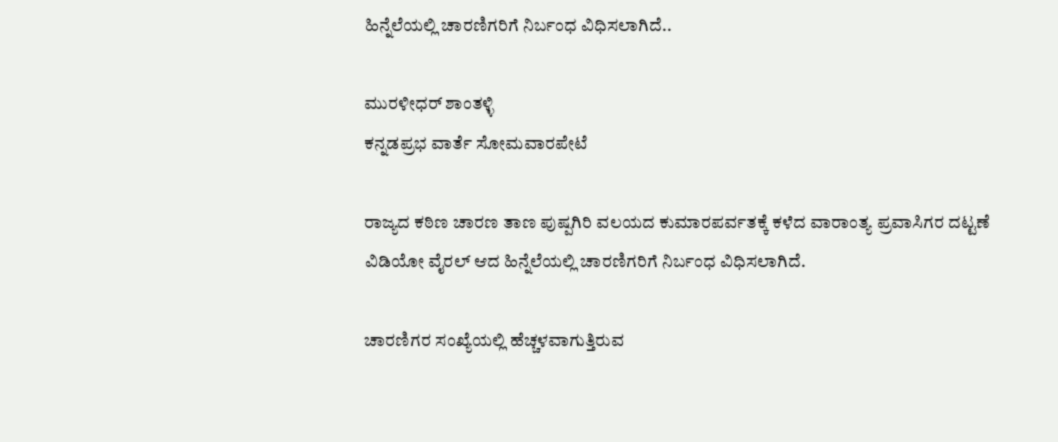ಹಿನ್ನೆಲೆಯಲ್ಲಿ ಚಾರಣಿಗರಿಗೆ ನಿರ್ಬಂಧ ವಿಧಿಸಲಾಗಿದೆ..

ಮುರಳೀಧರ್‌ ಶಾಂತಳ್ಳಿ
ಕನ್ನಡಪ್ರಭ ವಾರ್ತೆ ಸೋಮವಾರಪೇಟೆ

ರಾಜ್ಯದ ಕಠಿಣ ಚಾರಣ ತಾಣ ಪುಷ್ಪಗಿರಿ ವಲಯದ ಕುಮಾರಪರ್ವತಕ್ಕೆ ಕಳೆದ ವಾರಾಂತ್ಯ ಪ್ರವಾಸಿಗರ ದಟ್ಟಣೆ ವಿಡಿಯೋ ವೈರಲ್‌ ಆದ ಹಿನ್ನೆಲೆಯಲ್ಲಿ ಚಾರಣಿಗರಿಗೆ ನಿರ್ಬಂಧ ವಿಧಿಸಲಾಗಿದೆ.

ಚಾರಣಿಗರ ಸಂಖ್ಯೆಯಲ್ಲಿ ಹೆಚ್ಚಳವಾಗುತ್ತಿರುವ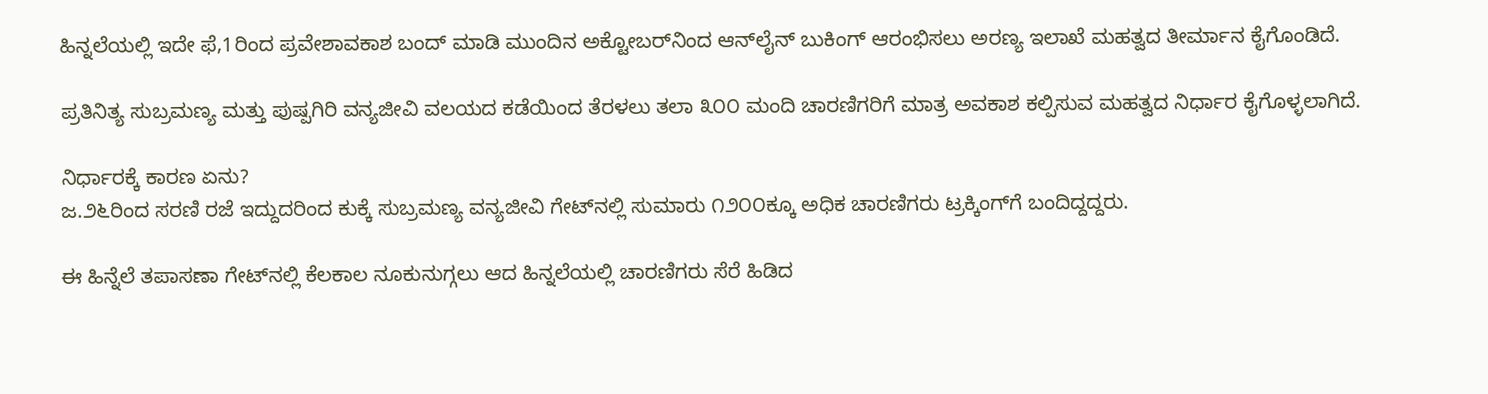ಹಿನ್ನಲೆಯಲ್ಲಿ ಇದೇ ಫೆ,1ರಿಂದ ಪ್ರವೇಶಾವಕಾಶ ಬಂದ್‌ ಮಾಡಿ ಮುಂದಿನ ಅಕ್ಟೋಬರ್‌ನಿಂದ ಆನ್‌ಲೈನ್‌ ಬುಕಿಂಗ್‌ ಆರಂಭಿಸಲು ಅರಣ್ಯ ಇಲಾಖೆ ಮಹತ್ವದ ತೀರ್ಮಾನ ಕೈಗೊಂಡಿದೆ.

ಪ್ರತಿನಿತ್ಯ ಸುಬ್ರಮಣ್ಯ ಮತ್ತು ಪುಷ್ಪಗಿರಿ ವನ್ಯಜೀವಿ ವಲಯದ ಕಡೆಯಿಂದ ತೆರಳಲು ತಲಾ ೩೦೦ ಮಂದಿ ಚಾರಣಿಗರಿಗೆ ಮಾತ್ರ ಅವಕಾಶ ಕಲ್ಪಿಸುವ ಮಹತ್ವದ ನಿರ್ಧಾರ ಕೈಗೊಳ್ಳಲಾಗಿದೆ.

ನಿರ್ಧಾರಕ್ಕೆ ಕಾರಣ ಏನು?
ಜ.೨೬ರಿಂದ ಸರಣಿ ರಜೆ ಇದ್ದುದರಿಂದ ಕುಕ್ಕೆ ಸುಬ್ರಮಣ್ಯ ವನ್ಯಜೀವಿ ಗೇಟ್‌ನಲ್ಲಿ ಸುಮಾರು ೧೨೦೦ಕ್ಕೂ ಅಧಿಕ ಚಾರಣಿಗರು ಟ್ರಕ್ಕಿಂಗ್‌ಗೆ ಬಂದಿದ್ದದ್ದರು.

ಈ ಹಿನ್ನೆಲೆ ತಪಾಸಣಾ ಗೇಟ್‌ನಲ್ಲಿ ಕೆಲಕಾಲ ನೂಕುನುಗ್ಗಲು ಆದ ಹಿನ್ನಲೆಯಲ್ಲಿ ಚಾರಣಿಗರು ಸೆರೆ ಹಿಡಿದ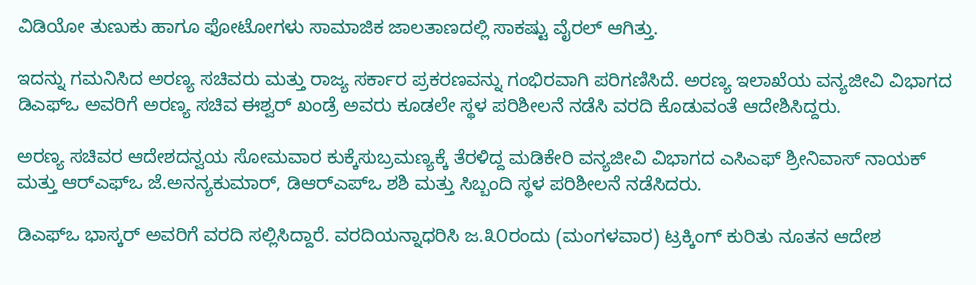ವಿಡಿಯೋ ತುಣುಕು ಹಾಗೂ ಫೋಟೋಗಳು ಸಾಮಾಜಿಕ ಜಾಲತಾಣದಲ್ಲಿ ಸಾಕಷ್ಟು ವೈರಲ್‌ ಆಗಿತ್ತು.

ಇದನ್ನು ಗಮನಿಸಿದ ಅರಣ್ಯ ಸಚಿವರು ಮತ್ತು ರಾಜ್ಯ ಸರ್ಕಾರ ಪ್ರಕರಣವನ್ನು ಗಂಭಿರವಾಗಿ ಪರಿಗಣಿಸಿದೆ. ಅರಣ್ಯ ಇಲಾಖೆಯ ವನ್ಯಜೀವಿ ವಿಭಾಗದ ಡಿಎಫ್‌ಒ ಅವರಿಗೆ ಅರಣ್ಯ ಸಚಿವ ಈಶ್ವರ್‌ ಖಂಡ್ರೆ ಅವರು ಕೂಡಲೇ ಸ್ಥಳ ಪರಿಶೀಲನೆ ನಡೆಸಿ ವರದಿ ಕೊಡುವಂತೆ ಆದೇಶಿಸಿದ್ದರು.

ಅರಣ್ಯ ಸಚಿವರ ಆದೇಶದನ್ವಯ ಸೋಮವಾರ ಕುಕ್ಕೆಸುಬ್ರಮಣ್ಯಕ್ಕೆ ತೆರಳಿದ್ದ ಮಡಿಕೇರಿ ವನ್ಯಜೀವಿ ವಿಭಾಗದ ಎಸಿಎಫ್‌ ಶ್ರೀನಿವಾಸ್‌ ನಾಯಕ್‌ ಮತ್ತು ಆರ್‌ಎಫ್‌ಒ ಜೆ.ಅನನ್ಯಕುಮಾರ್‌, ಡಿಆರ್‌ಎಪ್‌ಒ ಶಶಿ ಮತ್ತು ಸಿಬ್ಬಂದಿ ಸ್ಥಳ ಪರಿಶೀಲನೆ ನಡೆಸಿದರು.

ಡಿಎಫ್‌ಒ ಭಾಸ್ಕರ್‌ ಅವರಿಗೆ ವರದಿ ಸಲ್ಲಿಸಿದ್ದಾರೆ. ವರದಿಯನ್ನಾಧರಿಸಿ ಜ.೩೦ರಂದು (ಮಂಗಳವಾರ) ಟ್ರಕ್ಕಿಂಗ್‌ ಕುರಿತು ನೂತನ ಆದೇಶ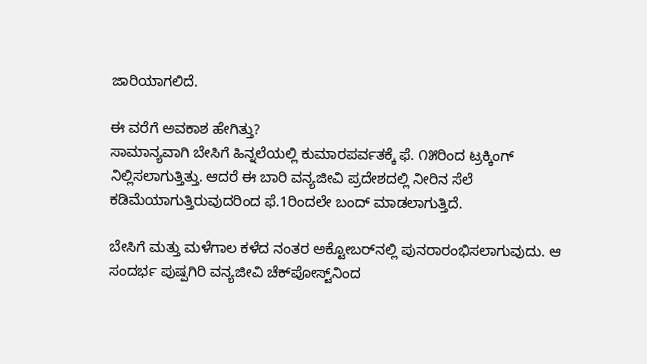ಜಾರಿಯಾಗಲಿದೆ.

ಈ ವರೆಗೆ ಅವಕಾಶ ಹೇಗಿತ್ತು?
ಸಾಮಾನ್ಯವಾಗಿ ಬೇಸಿಗೆ ಹಿನ್ನಲೆಯಲ್ಲಿ ಕುಮಾರಪರ್ವತಕ್ಕೆ ಫೆ. ೧೫ರಿಂದ ಟ್ರಕ್ಕಿಂಗ್‌ ನಿಲ್ಲಿಸಲಾಗುತ್ತಿತ್ತು. ಆದರೆ ಈ ಬಾರಿ ವನ್ಯಜೀವಿ ಪ್ರದೇಶದಲ್ಲಿ ನೀರಿನ ಸೆಲೆ ಕಡಿಮೆಯಾಗುತ್ತಿರುವುದರಿಂದ ಫೆ.1ರಿಂದಲೇ ಬಂದ್‌ ಮಾಡಲಾಗುತ್ತಿದೆ.

ಬೇಸಿಗೆ ಮತ್ತು ಮಳೆಗಾಲ ಕಳೆದ ನಂತರ ಅಕ್ಟೋಬರ್‌ನಲ್ಲಿ ಪುನರಾರಂಭಿಸಲಾಗುವುದು. ಆ ಸಂದರ್ಭ ಪುಷ್ಪಗಿರಿ ವನ್ಯಜೀವಿ ಚೆಕ್‌ಪೋಸ್ಟ್‌ನಿಂದ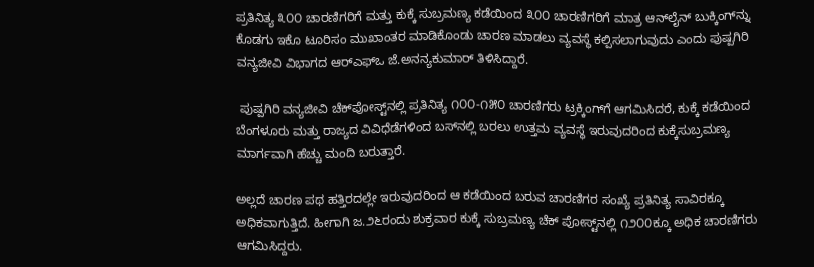ಪ್ರತಿನಿತ್ಯ ೩೦೦ ಚಾರಣಿಗರಿಗೆ ಮತ್ತು ಕುಕ್ಕೆ ಸುಬ್ರಮಣ್ಯ ಕಡೆಯಿಂದ ೩೦೦ ಚಾರಣಿಗರಿಗೆ ಮಾತ್ರ ಆನ್‌ಲೈನ್‌ ಬುಕ್ಕಿಂಗ್‌ನ್ನು ಕೊಡಗು ಇಕೊ ಟೂರಿಸಂ ಮುಖಾಂತರ ಮಾಡಿಕೊಂಡು ಚಾರಣ ಮಾಡಲು ವ್ಯವಸ್ಥೆ ಕಲ್ಪಿಸಲಾಗುವುದು ಎಂದು ಪುಷ್ಪಗಿರಿ ವನ್ಯಜೀವಿ ವಿಭಾಗದ ಆರ್‌ಎಫ್‌ಒ ಜೆ.ಅನನ್ಯಕುಮಾರ್‌ ತಿಳಿಸಿದ್ದಾರೆ.

 ಪುಷ್ಪಗಿರಿ ವನ್ಯಜೀವಿ ಚೆಕ್‌ಪೋಸ್ಟ್‌ನಲ್ಲಿ ಪ್ರತಿನಿತ್ಯ ೧೦೦-೧೫೦ ಚಾರಣಿಗರು ಟ್ರಕ್ಕಿಂಗ್‌ಗೆ ಆಗಮಿಸಿದರೆ, ಕುಕ್ಕೆ ಕಡೆಯಿಂದ ಬೆಂಗಳೂರು ಮತ್ತು ರಾಜ್ಯದ ವಿವಿಧೆಡೆಗಳಿಂದ ಬಸ್‌ನಲ್ಲಿ ಬರಲು ಉತ್ತಮ ವ್ಯವಸ್ಥೆ ಇರುವುದರಿಂದ ಕುಕ್ಕೆಸುಬ್ರಮಣ್ಯ ಮಾರ್ಗವಾಗಿ ಹೆಚ್ಚು ಮಂದಿ ಬರುತ್ತಾರೆ.

ಅಲ್ಲದೆ ಚಾರಣ ಪಥ ಹತ್ತಿರದಲ್ಲೇ ಇರುವುದರಿಂದ ಆ ಕಡೆಯಿಂದ ಬರುವ ಚಾರಣಿಗರ ಸಂಖ್ಯೆ ಪ್ರತಿನಿತ್ಯ ಸಾವಿರಕ್ಕೂ ಅಧಿಕವಾಗುತ್ತಿದೆ. ಹೀಗಾಗಿ ಜ.೨೬ರಂದು ಶುಕ್ರವಾರ ಕುಕ್ಕೆ ಸುಬ್ರಮಣ್ಯ ಚೆಕ್‌ ಪೋಸ್ಟ್‌ನಲ್ಲಿ ೧೨೦೦ಕ್ಕೂ ಅಧಿಕ ಚಾರಣಿಗರು ಆಗಮಿಸಿದ್ದರು.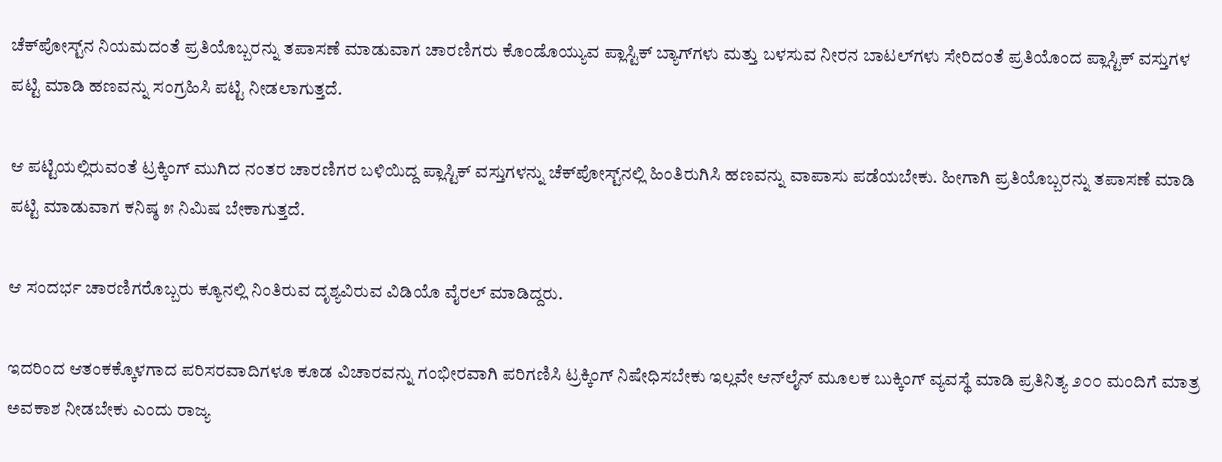ಚೆಕ್‌ಪೋಸ್ಟ್‌ನ ನಿಯಮದಂತೆ ಪ್ರತಿಯೊಬ್ಬರನ್ನು ತಪಾಸಣೆ ಮಾಡುವಾಗ ಚಾರಣಿಗರು ಕೊಂಡೊಯ್ಯುವ ಪ್ಲಾಸ್ಟಿಕ್‌ ಬ್ಯಾಗ್‌ಗಳು ಮತ್ತು ಬಳಸುವ ನೀರನ ಬಾಟಲ್‌ಗಳು ಸೇರಿದಂತೆ ಪ್ರತಿಯೊಂದ ಪ್ಲಾಸ್ಟಿಕ್‌ ವಸ್ತುಗಳ ಪಟ್ಟಿ ಮಾಡಿ ಹಣವನ್ನು ಸಂಗ್ರಹಿಸಿ ಪಟ್ಟಿ ನೀಡಲಾಗುತ್ತದೆ.

ಆ ಪಟ್ಟಿಯಲ್ಲಿರುವಂತೆ ಟ್ರಕ್ಕಿಂಗ್‌ ಮುಗಿದ ನಂತರ ಚಾರಣಿಗರ ಬಳಿಯಿದ್ದ ಪ್ಲಾಸ್ಟಿಕ್‌ ವಸ್ತುಗಳನ್ನು ಚೆಕ್‌ಪೋಸ್ಟ್‌ನಲ್ಲಿ ಹಿಂತಿರುಗಿಸಿ ಹಣವನ್ನು ವಾಪಾಸು ಪಡೆಯಬೇಕು. ಹೀಗಾಗಿ ಪ್ರತಿಯೊಬ್ಬರನ್ನು ತಪಾಸಣೆ ಮಾಡಿ ಪಟ್ಟಿ ಮಾಡುವಾಗ ಕನಿಷ್ಠ ೫ ನಿಮಿಷ ಬೇಕಾಗುತ್ತದೆ.

ಆ ಸಂದರ್ಭ ಚಾರಣಿಗರೊಬ್ಬರು ಕ್ಯೂನಲ್ಲಿ ನಿಂತಿರುವ ದೃಶ್ಯವಿರುವ ವಿಡಿಯೊ ವೈರಲ್‌ ಮಾಡಿದ್ದರು.

ಇದರಿಂದ ಆತಂಕಕ್ಕೊಳಗಾದ ಪರಿಸರವಾದಿಗಳೂ ಕೂಡ ವಿಚಾರವನ್ನು ಗಂಭೀರವಾಗಿ ಪರಿಗಣಿಸಿ ಟ್ರಕ್ಕಿಂಗ್‌ ನಿಷೇಧಿಸಬೇಕು ಇಲ್ಲವೇ ಆನ್‌ಲೈನ್‌ ಮೂಲಕ ಬುಕ್ಕಿಂಗ್‌ ವ್ಯವಸ್ಥೆ ಮಾಡಿ ಪ್ರತಿನಿತ್ಯ ೨೦೦ ಮಂದಿಗೆ ಮಾತ್ರ ಅವಕಾಶ ನೀಡಬೇಕು ಎಂದು ರಾಜ್ಯ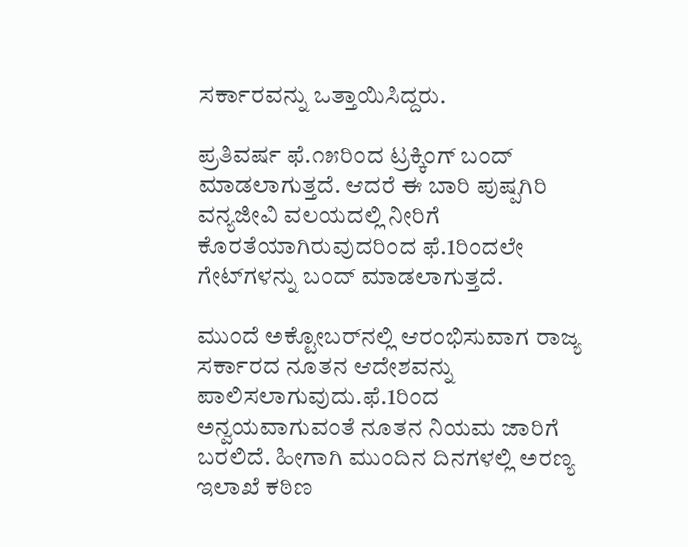ಸರ್ಕಾರವನ್ನು ಒತ್ತಾಯಿಸಿದ್ದರು.

ಪ್ರತಿವರ್ಷ ಫೆ.೧೫ರಿಂದ ಟ್ರಕ್ಕಿಂಗ್‌ ಬಂದ್‌ ಮಾಡಲಾಗುತ್ತದೆ. ಆದರೆ ಈ ಬಾರಿ ಪುಷ್ಪಗಿರಿ ವನ್ಯಜೀವಿ ವಲಯದಲ್ಲಿ ನೀರಿಗೆ ಕೊರತೆಯಾಗಿರುವುದರಿಂದ ಫೆ.1ರಿಂದಲೇ ಗೇಟ್‌ಗಳನ್ನು ಬಂದ್‌ ಮಾಡಲಾಗುತ್ತದೆ.

ಮುಂದೆ ಅಕ್ಟೋಬರ್‌ನಲ್ಲಿ ಆರಂಭಿಸುವಾಗ ರಾಜ್ಯ ಸರ್ಕಾರದ ನೂತನ ಆದೇಶವನ್ನು ಪಾಲಿಸಲಾಗುವುದು.ಫೆ.1ರಿಂದ ಅನ್ವಯವಾಗುವಂತೆ ನೂತನ ನಿಯಮ ಜಾರಿಗೆ ಬರಲಿದೆ. ಹೀಗಾಗಿ ಮುಂದಿನ ದಿನಗಳಲ್ಲಿ ಅರಣ್ಯ ಇಲಾಖೆ ಕಠಿಣ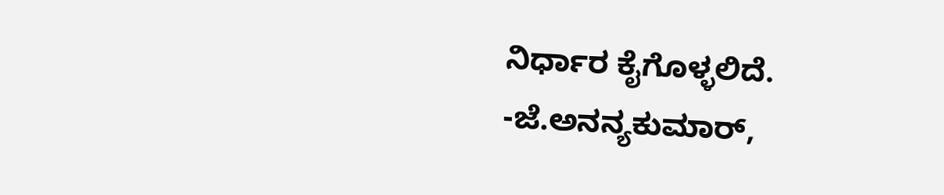ನಿರ್ಧಾರ ಕೈಗೊಳ್ಳಲಿದೆ.
-ಜೆ.ಅನನ್ಯಕುಮಾರ್‌,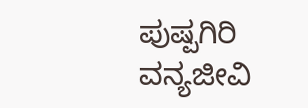ಪುಷ್ಪಗಿರಿ ವನ್ಯಜೀವಿ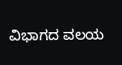ವಿಭಾಗದ ವಲಯ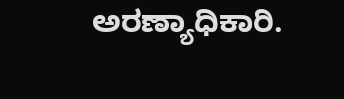ಅರಣ್ಯಾಧಿಕಾರಿ.